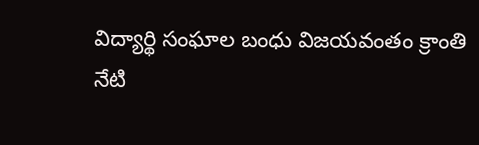విద్యార్థి సంఘాల బంధు విజయవంతం క్రాంతి
నేటి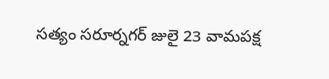సత్యం సరూర్నగర్ జులై 23 వామపక్ష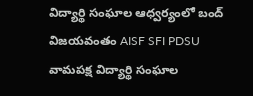విద్యార్థి సంఘాల ఆధ్వర్యంలో బంద్ విజయవంతం AISF SFI PDSU వామపక్ష విద్యార్థి సంఘాల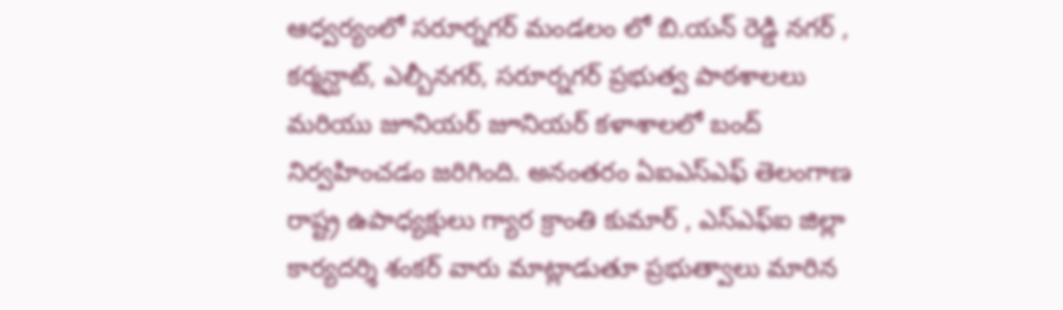ఆధ్వర్యంలో సరూర్నగర్ మండలం లో బి.యన్ రెడ్డి నగర్ , కర్మన్ఘాట్, ఎల్బీనగర్, సరూర్నగర్ ప్రభుత్వ పాఠశాలలు మరియు జూనియర్ జూనియర్ కళాశాలలో బంద్ నిర్వహించడం జరిగింది. అనంతరం ఏఐఎస్ఎఫ్ తెలంగాణ రాష్ట్ర ఉపాధ్యక్షులు గ్యార క్రాంతి కుమార్ , ఎస్ఎఫ్ఐ జిల్లా కార్యదర్శి శంకర్ వారు మాట్లాడుతూ ప్రభుత్వాలు మారిన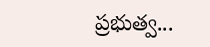ప్రభుత్వ...